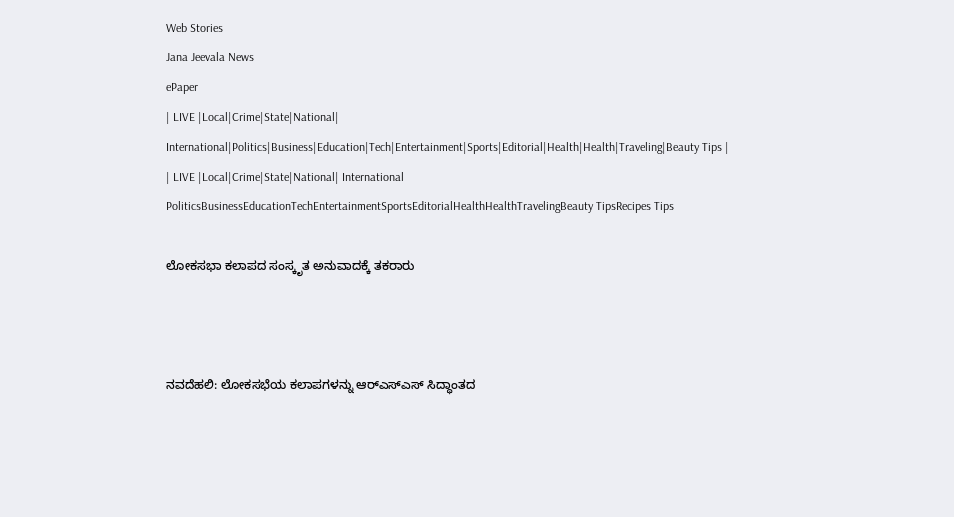Web Stories
Jana Jeevala News
ePaper
| LIVE |Local|Crime|State|National| International|Politics|Business|Education|Tech|Entertainment|Sports|Editorial|Health|Health|Traveling|Beauty Tips |
| LIVE |Local|Crime|State|National| International
PoliticsBusinessEducationTechEntertainmentSportsEditorialHealthHealthTravelingBeauty TipsRecipes Tips

ಲೋಕಸಭಾ ಕಲಾಪದ ಸಂಸ್ಕೃತ ಅನುವಾದಕ್ಕೆ ತಕರಾರು



ನವದೆಹಲಿ: ಲೋಕಸಭೆಯ ಕಲಾಪಗಳನ್ನು ಆರ್‌ಎಸ್‌ಎಸ್‌ ಸಿದ್ಧಾಂತದ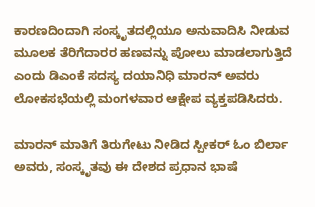ಕಾರಣದಿಂದಾಗಿ ಸಂಸ್ಕೃತದಲ್ಲಿಯೂ ಅನುವಾದಿಸಿ ನೀಡುವ ಮೂಲಕ ತೆರಿಗೆದಾರರ ಹಣವನ್ನು ಪೋಲು ಮಾಡಲಾಗುತ್ತಿದೆ ಎಂದು ಡಿಎಂಕೆ ಸದಸ್ಯ ದಯಾನಿಧಿ ಮಾರನ್ ಅವರು ಲೋಕಸಭೆಯಲ್ಲಿ ಮಂಗಳವಾರ ಆಕ್ಷೇಪ ವ್ಯಕ್ತಪಡಿಸಿದರು.

ಮಾರನ್ ಮಾತಿಗೆ ತಿರುಗೇಟು ನೀಡಿದ ಸ್ಪೀಕರ್ ಓಂ ಬಿರ್ಲಾ ಅವರು, ಸಂಸ್ಕೃತವು ಈ ದೇಶದ ಪ್ರಧಾನ ಭಾಷೆ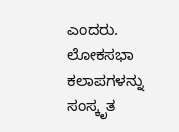ಎಂದರು. ಲೋಕಸಭಾ ಕಲಾಪಗಳನ್ನು ಸಂಸ್ಕೃತ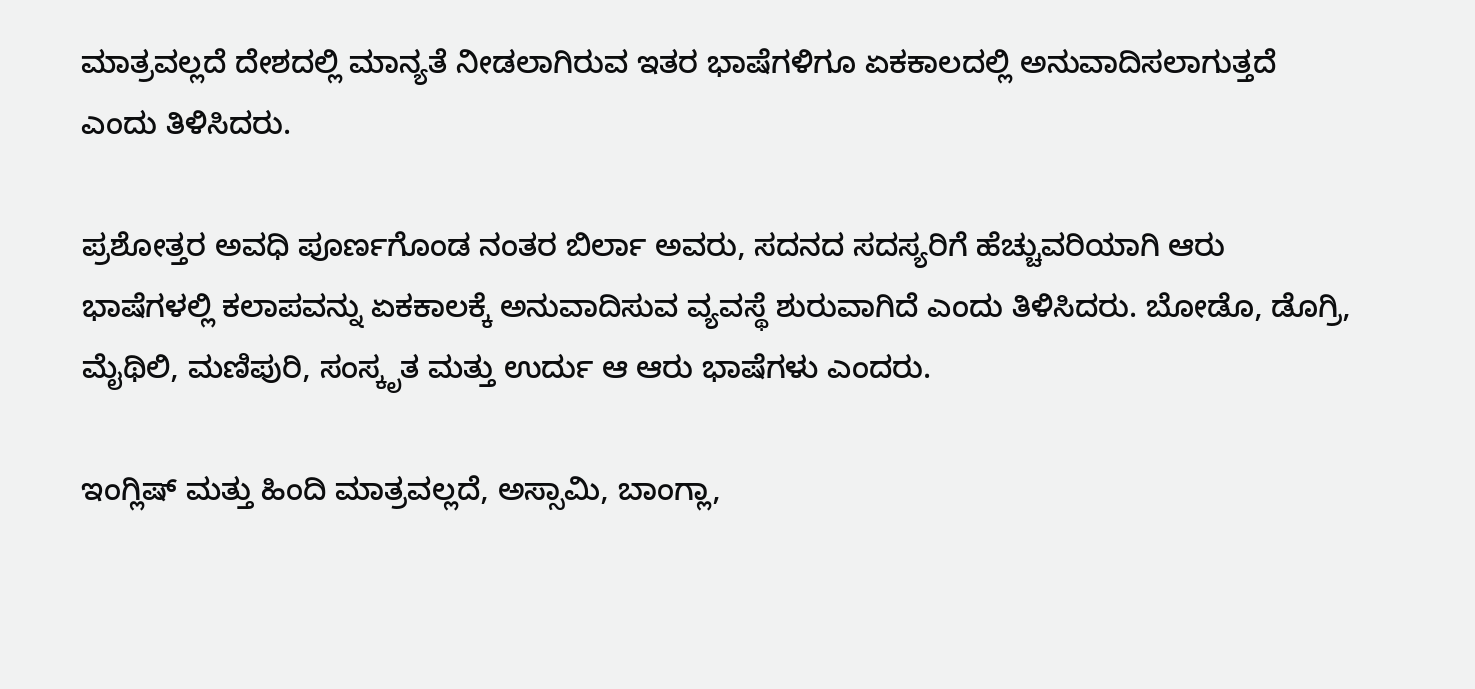ಮಾತ್ರವಲ್ಲದೆ ದೇಶದಲ್ಲಿ ಮಾನ್ಯತೆ ನೀಡಲಾಗಿರುವ ಇತರ ಭಾಷೆಗಳಿಗೂ ಏಕಕಾಲದಲ್ಲಿ ಅನುವಾದಿಸಲಾಗುತ್ತದೆ ಎಂದು ತಿಳಿಸಿದರು.

ಪ್ರಶೋತ್ತರ ಅವಧಿ ಪೂರ್ಣಗೊಂಡ ನಂತರ ಬಿರ್ಲಾ ಅವರು, ಸದನದ ಸದಸ್ಯರಿಗೆ ಹೆಚ್ಚುವರಿಯಾಗಿ ಆರು ಭಾಷೆಗಳಲ್ಲಿ ಕಲಾಪವನ್ನು ಏಕಕಾಲಕ್ಕೆ ಅನುವಾದಿಸುವ ವ್ಯವಸ್ಥೆ ಶುರುವಾಗಿದೆ ಎಂದು ತಿಳಿಸಿದರು. ಬೋಡೊ, ಡೊಗ್ರಿ, ಮೈಥಿಲಿ, ಮಣಿಪುರಿ, ಸಂಸ್ಕೃತ ಮತ್ತು ಉರ್ದು ಆ ಆರು ಭಾಷೆಗಳು ಎಂದರು.

ಇಂಗ್ಲಿಷ್ ಮತ್ತು ಹಿಂದಿ ಮಾತ್ರವಲ್ಲದೆ, ಅಸ್ಸಾಮಿ, ಬಾಂಗ್ಲಾ,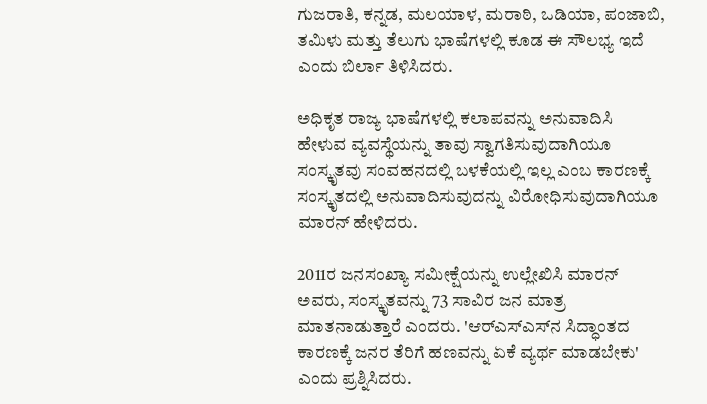ಗುಜರಾತಿ, ಕನ್ನಡ, ಮಲಯಾಳ, ಮರಾಠಿ, ಒಡಿಯಾ, ಪಂಜಾಬಿ, ತಮಿಳು ಮತ್ತು ತೆಲುಗು ಭಾಷೆಗಳಲ್ಲಿ ಕೂಡ ಈ ಸೌಲಭ್ಯ ಇದೆ ಎಂದು ಬಿರ್ಲಾ ತಿಳಿಸಿದರು.

ಅಧಿಕೃತ ರಾಜ್ಯ ಭಾಷೆಗಳಲ್ಲಿ ಕಲಾಪವನ್ನು ಅನುವಾದಿಸಿ ಹೇಳುವ ವ್ಯವಸ್ಥೆಯನ್ನು ತಾವು ಸ್ವಾಗತಿಸುವುದಾಗಿಯೂ ಸಂಸ್ಕೃತವು ಸಂವಹನದಲ್ಲಿ ಬಳಕೆಯಲ್ಲಿ ಇಲ್ಲ ಎಂಬ ಕಾರಣಕ್ಕೆ ಸಂಸ್ಕೃತದಲ್ಲಿ ಅನುವಾದಿಸುವುದನ್ನು ವಿರೋಧಿಸುವುದಾಗಿಯೂ ಮಾರನ್ ಹೇಳಿದರು.

2011ರ ಜನಸಂಖ್ಯಾ ಸಮೀಕ್ಷೆಯನ್ನು ಉಲ್ಲೇಖಿಸಿ ಮಾರನ್ ಅವರು, ಸಂಸ್ಕೃತವನ್ನು 73 ಸಾವಿರ ಜನ ಮಾತ್ರ ಮಾತನಾಡುತ್ತಾರೆ ಎಂದರು. 'ಆರ್‌ಎಸ್‌ಎಸ್‌ನ ಸಿದ್ಧಾಂತದ ಕಾರಣಕ್ಕೆ ಜನರ ತೆರಿಗೆ ಹಣವನ್ನು ಏಕೆ ವ್ಯರ್ಥ ಮಾಡಬೇಕು' ಎಂದು ಪ್ರಶ್ನಿಸಿದರು.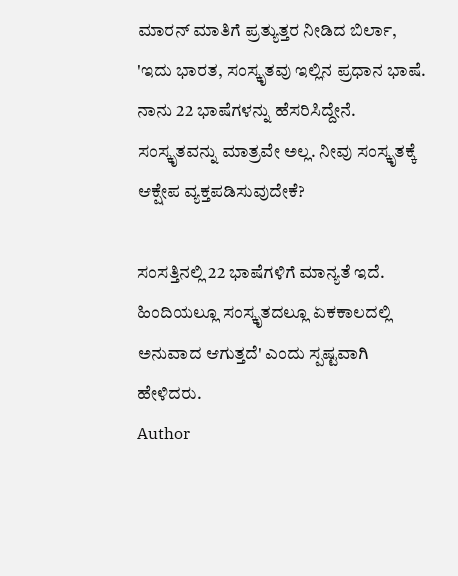ಮಾರನ್ ಮಾತಿಗೆ ಪ್ರತ್ಯುತ್ತರ ನೀಡಿದ ಬಿರ್ಲಾ, 'ಇದು ಭಾರತ, ಸಂಸ್ಕೃತವು ಇಲ್ಲಿನ ಪ್ರಧಾನ ಭಾಷೆ. ನಾನು 22 ಭಾಷೆಗಳನ್ನು ಹೆಸರಿಸಿದ್ದೇನೆ. ಸಂಸ್ಕೃತವನ್ನು ಮಾತ್ರವೇ ಅಲ್ಲ. ನೀವು ಸಂಸ್ಕೃತಕ್ಕೆ ಆಕ್ಷೇಪ ವ್ಯಕ್ತಪಡಿಸುವುದೇಕೆ?

ಸಂಸತ್ತಿನಲ್ಲಿ 22 ಭಾಷೆಗಳಿಗೆ ಮಾನ್ಯತೆ ಇದೆ. ಹಿಂದಿಯಲ್ಲೂ ಸಂಸ್ಕೃತದಲ್ಲೂ ಏಕಕಾಲದಲ್ಲಿ ಅನುವಾದ ಆಗುತ್ತದೆ' ಎಂದು ಸ್ಪಷ್ಟವಾಗಿ ಹೇಳಿದರು.
Author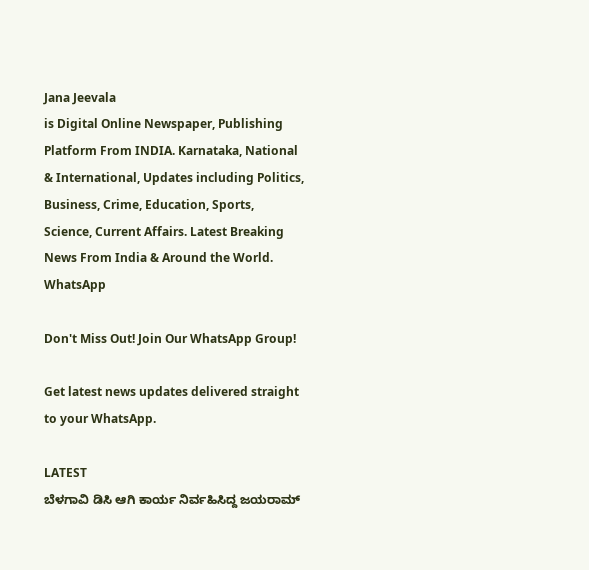Jana Jeevala
is Digital Online Newspaper, Publishing Platform From INDIA. Karnataka, National & International, Updates including Politics, Business, Crime, Education, Sports, Science, Current Affairs. Latest Breaking News From India & Around the World.
WhatsApp

Don't Miss Out! Join Our WhatsApp Group!

Get latest news updates delivered straight to your WhatsApp.

LATEST
ಬೆಳಗಾವಿ ಡಿಸಿ ಆಗಿ ಕಾರ್ಯ ನಿರ್ವಹಿಸಿದ್ದ ಜಯರಾಮ್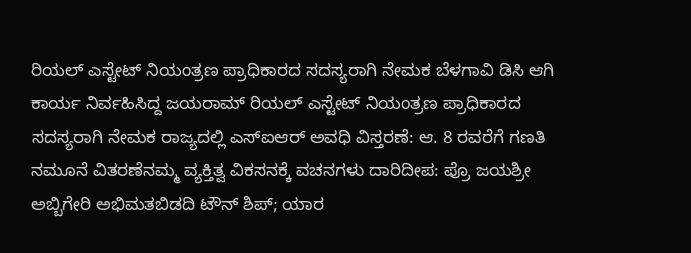ರಿಯಲ್ ಎಸ್ಟೇಟ್ ನಿಯಂತ್ರಣ ಪ್ರಾಧಿಕಾರದ ಸದಸ್ಯರಾಗಿ ನೇಮಕ ಬೆಳಗಾವಿ ಡಿಸಿ ಆಗಿ ಕಾರ್ಯ ನಿರ್ವಹಿಸಿದ್ದ ಜಯರಾಮ್ ರಿಯಲ್ ಎಸ್ಟೇಟ್ ನಿಯಂತ್ರಣ ಪ್ರಾಧಿಕಾರದ ಸದಸ್ಯರಾಗಿ ನೇಮಕ ರಾಜ್ಯದಲ್ಲಿ ಎಸ್‌ಐಆರ್ ಅವಧಿ ವಿಸ್ತರಣೆ: ಆ. 8 ರವರೆಗೆ ಗಣತಿ ನಮೂನೆ ವಿತರಣೆನಮ್ಮ ವ್ಯಕ್ತಿತ್ವ ವಿಕಸನಕ್ಕೆ ವಚನಗಳು ದಾರಿದೀಪ: ಪ್ರೊ ಜಯಶ್ರೀ ಅಬ್ಬಿಗೇರಿ ಅಭಿಮತಬಿಡದಿ ಟೌನ್ ಶಿಪ್; ಯಾರ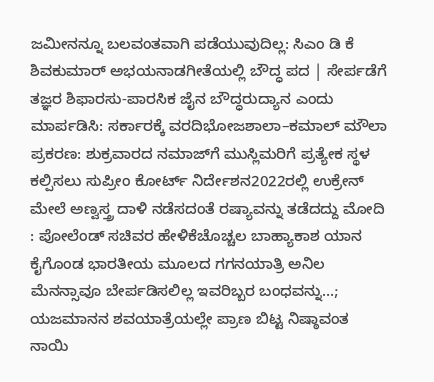ಜಮೀನನ್ನೂ ಬಲವಂತವಾಗಿ ಪಡೆಯುವುದಿಲ್ಲ: ಸಿಎಂ ಡಿ ಕೆ ಶಿವಕುಮಾರ್ ಅಭಯನಾಡಗೀತೆಯಲ್ಲಿ ಬೌದ್ಧ ಪದ | ಸೇರ್ಪಡೆಗೆ ತಜ್ಞರ ಶಿಫಾರಸು-ಪಾರಸಿಕ ಜೈನ ಬೌದ್ಧರುದ್ಯಾನ ಎಂದು ಮಾರ್ಪಡಿಸಿ: ಸರ್ಕಾರಕ್ಕೆ ವರದಿಭೋಜಶಾಲಾ–ಕಮಾಲ್ ಮೌಲಾ ಪ್ರಕರಣ: ಶುಕ್ರವಾರದ ನಮಾಜ್‌ಗೆ ಮುಸ್ಲಿಮರಿಗೆ ಪ್ರತ್ಯೇಕ ಸ್ಥಳ ಕಲ್ಪಿಸಲು ಸುಪ್ರೀಂ ಕೋರ್ಟ್ ನಿರ್ದೇಶನ2022ರಲ್ಲಿ ಉಕ್ರೇನ್ ಮೇಲೆ ಅಣ್ವಸ್ತ್ರ ದಾಳಿ ನಡೆಸದಂತೆ ರಷ್ಯಾವನ್ನು ತಡೆದದ್ದು ಮೋದಿ : ಪೋಲೆಂಡ್ ಸಚಿವರ ಹೇಳಿಕೆಚೊಚ್ಚಲ ಬಾಹ್ಯಾಕಾಶ ಯಾನ ಕೈಗೊಂಡ ಭಾರತೀಯ ಮೂಲದ ಗಗನಯಾತ್ರಿ ಅನಿಲ ಮೆನನ್ಸಾವೂ ಬೇರ್ಪಡಿಸಲಿಲ್ಲ ಇವರಿಬ್ಬರ ಬಂಧವನ್ನು…; ಯಜಮಾನನ ಶವಯಾತ್ರೆಯಲ್ಲೇ ಪ್ರಾಣ ಬಿಟ್ಟ ನಿಷ್ಠಾವಂತ ನಾಯಿ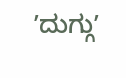ʼದುಗ್ಗುʼ